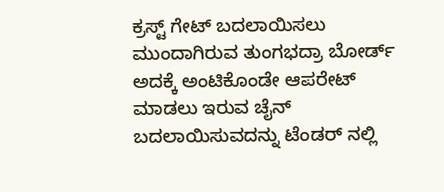ಕ್ರಸ್ಟ್ ಗೇಟ್ ಬದಲಾಯಿಸಲು ಮುಂದಾಗಿರುವ ತುಂಗಭದ್ರಾ ಬೋರ್ಡ್ ಅದಕ್ಕೆ ಅಂಟಿಕೊಂಡೇ ಆಪರೇಟ್ ಮಾಡಲು ಇರುವ ಚೈನ್ ಬದಲಾಯಿಸುವದನ್ನು ಟೆಂಡರ್ ನಲ್ಲಿ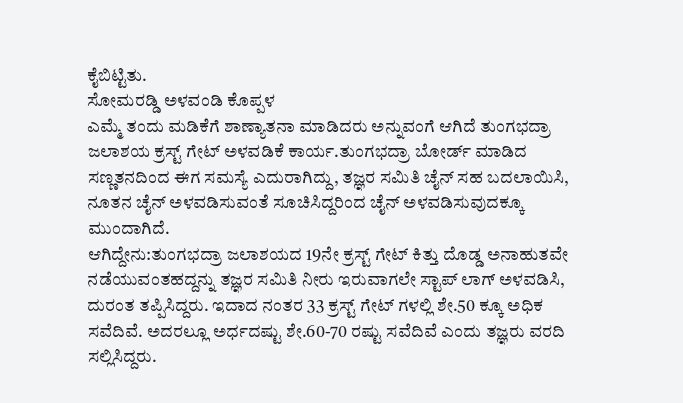ಕೈಬಿಟ್ಟಿತು.
ಸೋಮರಡ್ಡಿ ಅಳವಂಡಿ ಕೊಪ್ಪಳ
ಎಮ್ಮೆ ತಂದು ಮಡಿಕೆಗೆ ಶಾಣ್ಯಾತನಾ ಮಾಡಿದರು ಅನ್ನುವಂಗೆ ಆಗಿದೆ ತುಂಗಭದ್ರಾ ಜಲಾಶಯ ಕ್ರಸ್ಟ್ ಗೇಟ್ ಅಳವಡಿಕೆ ಕಾರ್ಯ.ತುಂಗಭದ್ರಾ ಬೋರ್ಡ್ ಮಾಡಿದ ಸಣ್ಣತನದಿಂದ ಈಗ ಸಮಸ್ಯೆ ಎದುರಾಗಿದ್ದು, ತಜ್ಞರ ಸಮಿತಿ ಚೈನ್ ಸಹ ಬದಲಾಯಿಸಿ, ನೂತನ ಚೈನ್ ಅಳವಡಿಸುವಂತೆ ಸೂಚಿಸಿದ್ದರಿಂದ ಚೈನ್ ಅಳವಡಿಸುವುದಕ್ಕೂ ಮುಂದಾಗಿದೆ.
ಆಗಿದ್ದೇನು:ತುಂಗಭದ್ರಾ ಜಲಾಶಯದ 19ನೇ ಕ್ರಸ್ಟ್ ಗೇಟ್ ಕಿತ್ತು ದೊಡ್ಡ ಅನಾಹುತವೇ ನಡೆಯುವಂತಹದ್ದನ್ನು ತಜ್ಞರ ಸಮಿತಿ ನೀರು ಇರುವಾಗಲೇ ಸ್ಟಾಪ್ ಲಾಗ್ ಅಳವಡಿಸಿ, ದುರಂತ ತಪ್ಪಿಸಿದ್ದರು. ಇದಾದ ನಂತರ 33 ಕ್ರಸ್ಟ್ ಗೇಟ್ ಗಳಲ್ಲಿ ಶೇ.50 ಕ್ಕೂ ಅಧಿಕ ಸವೆದಿವೆ. ಅದರಲ್ಲೂ ಅರ್ಧದಷ್ಟು ಶೇ.60-70 ರಷ್ಟು ಸವೆದಿವೆ ಎಂದು ತಜ್ಞರು ವರದಿ ಸಲ್ಲಿಸಿದ್ದರು.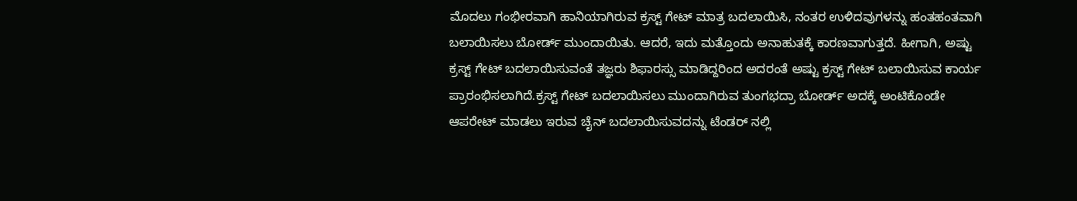ಮೊದಲು ಗಂಭೀರವಾಗಿ ಹಾನಿಯಾಗಿರುವ ಕ್ರಸ್ಟ್ ಗೇಟ್ ಮಾತ್ರ ಬದಲಾಯಿಸಿ, ನಂತರ ಉಳಿದವುಗಳನ್ನು ಹಂತಹಂತವಾಗಿ ಬಲಾಯಿಸಲು ಬೋರ್ಡ್ ಮುಂದಾಯಿತು. ಆದರೆ, ಇದು ಮತ್ತೊಂದು ಅನಾಹುತಕ್ಕೆ ಕಾರಣವಾಗುತ್ತದೆ. ಹೀಗಾಗಿ, ಅಷ್ಟು ಕ್ರಸ್ಟ್ ಗೇಟ್ ಬದಲಾಯಿಸುವಂತೆ ತಜ್ಞರು ಶಿಫಾರಸ್ಸು ಮಾಡಿದ್ದರಿಂದ ಅದರಂತೆ ಅಷ್ಟು ಕ್ರಸ್ಟ್ ಗೇಟ್ ಬಲಾಯಿಸುವ ಕಾರ್ಯ ಪ್ರಾರಂಭಿಸಲಾಗಿದೆ.ಕ್ರಸ್ಟ್ ಗೇಟ್ ಬದಲಾಯಿಸಲು ಮುಂದಾಗಿರುವ ತುಂಗಭದ್ರಾ ಬೋರ್ಡ್ ಅದಕ್ಕೆ ಅಂಟಿಕೊಂಡೇ ಆಪರೇಟ್ ಮಾಡಲು ಇರುವ ಚೈನ್ ಬದಲಾಯಿಸುವದನ್ನು ಟೆಂಡರ್ ನಲ್ಲಿ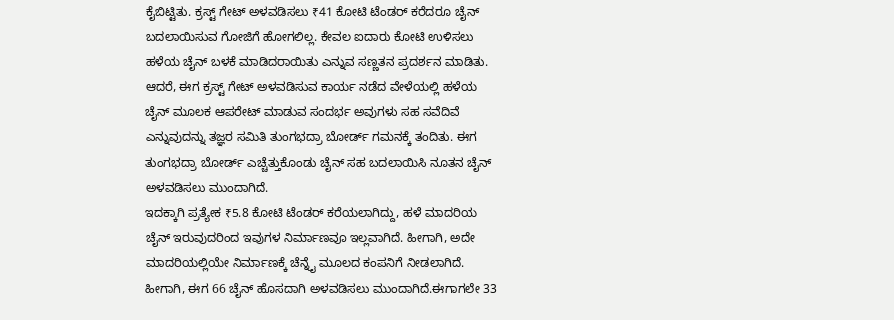ಕೈಬಿಟ್ಟಿತು. ಕ್ರಸ್ಟ್ ಗೇಟ್ ಅಳವಡಿಸಲು ₹41 ಕೋಟಿ ಟೆಂಡರ್ ಕರೆದರೂ ಚೈನ್ ಬದಲಾಯಿಸುವ ಗೋಜಿಗೆ ಹೋಗಲಿಲ್ಲ. ಕೇವಲ ಐದಾರು ಕೋಟಿ ಉಳಿಸಲು ಹಳೆಯ ಚೈನ್ ಬಳಕೆ ಮಾಡಿದರಾಯಿತು ಎನ್ನುವ ಸಣ್ಣತನ ಪ್ರದರ್ಶನ ಮಾಡಿತು. ಆದರೆ, ಈಗ ಕ್ರಸ್ಟ್ ಗೇಟ್ ಅಳವಡಿಸುವ ಕಾರ್ಯ ನಡೆದ ವೇಳೆಯಲ್ಲಿ ಹಳೆಯ ಚೈನ್ ಮೂಲಕ ಆಪರೇಟ್ ಮಾಡುವ ಸಂದರ್ಭ ಅವುಗಳು ಸಹ ಸವೆದಿವೆ ಎನ್ನುವುದನ್ನು ತಜ್ಞರ ಸಮಿತಿ ತುಂಗಭದ್ರಾ ಬೋರ್ಡ್ ಗಮನಕ್ಕೆ ತಂದಿತು. ಈಗ ತುಂಗಭದ್ರಾ ಬೋರ್ಡ್ ಎಚ್ಚೆತ್ತುಕೊಂಡು ಚೈನ್ ಸಹ ಬದಲಾಯಿಸಿ ನೂತನ ಚೈನ್ ಅಳವಡಿಸಲು ಮುಂದಾಗಿದೆ.
ಇದಕ್ಕಾಗಿ ಪ್ರತ್ಯೇಕ ₹5.8 ಕೋಟಿ ಟೆಂಡರ್ ಕರೆಯಲಾಗಿದ್ದು, ಹಳೆ ಮಾದರಿಯ ಚೈನ್ ಇರುವುದರಿಂದ ಇವುಗಳ ನಿರ್ಮಾಣವೂ ಇಲ್ಲವಾಗಿದೆ. ಹೀಗಾಗಿ, ಅದೇ ಮಾದರಿಯಲ್ಲಿಯೇ ನಿರ್ಮಾಣಕ್ಕೆ ಚೆನ್ನೈ ಮೂಲದ ಕಂಪನಿಗೆ ನೀಡಲಾಗಿದೆ. ಹೀಗಾಗಿ, ಈಗ 66 ಚೈನ್ ಹೊಸದಾಗಿ ಅಳವಡಿಸಲು ಮುಂದಾಗಿದೆ.ಈಗಾಗಲೇ 33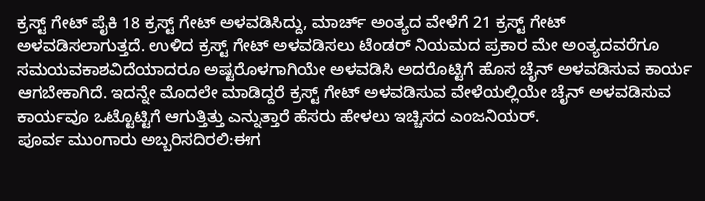ಕ್ರಸ್ಟ್ ಗೇಟ್ ಪೈಕಿ 18 ಕ್ರಸ್ಟ್ ಗೇಟ್ ಅಳವಡಿಸಿದ್ದು, ಮಾರ್ಚ್ ಅಂತ್ಯದ ವೇಳೆಗೆ 21 ಕ್ರಸ್ಟ್ ಗೇಟ್ ಅಳವಡಿಸಲಾಗುತ್ತದೆ. ಉಳಿದ ಕ್ರಸ್ಟ್ ಗೇಟ್ ಅಳವಡಿಸಲು ಟೆಂಡರ್ ನಿಯಮದ ಪ್ರಕಾರ ಮೇ ಅಂತ್ಯದವರೆಗೂ ಸಮಯವಕಾಶವಿದೆಯಾದರೂ ಅಷ್ಟರೊಳಗಾಗಿಯೇ ಅಳವಡಿಸಿ ಅದರೊಟ್ಟಿಗೆ ಹೊಸ ಚೈನ್ ಅಳವಡಿಸುವ ಕಾರ್ಯ ಆಗಬೇಕಾಗಿದೆ. ಇದನ್ನೇ ಮೊದಲೇ ಮಾಡಿದ್ದರೆ ಕ್ರಸ್ಟ್ ಗೇಟ್ ಅಳವಡಿಸುವ ವೇಳೆಯಲ್ಲಿಯೇ ಚೈನ್ ಅಳವಡಿಸುವ ಕಾರ್ಯವೂ ಒಟ್ಟೊಟ್ಟಿಗೆ ಆಗುತ್ತಿತ್ತು ಎನ್ನುತ್ತಾರೆ ಹೆಸರು ಹೇಳಲು ಇಚ್ಚಿಸದ ಎಂಜನಿಯರ್.
ಪೂರ್ವ ಮುಂಗಾರು ಅಬ್ಬರಿಸದಿರಲಿ:ಈಗ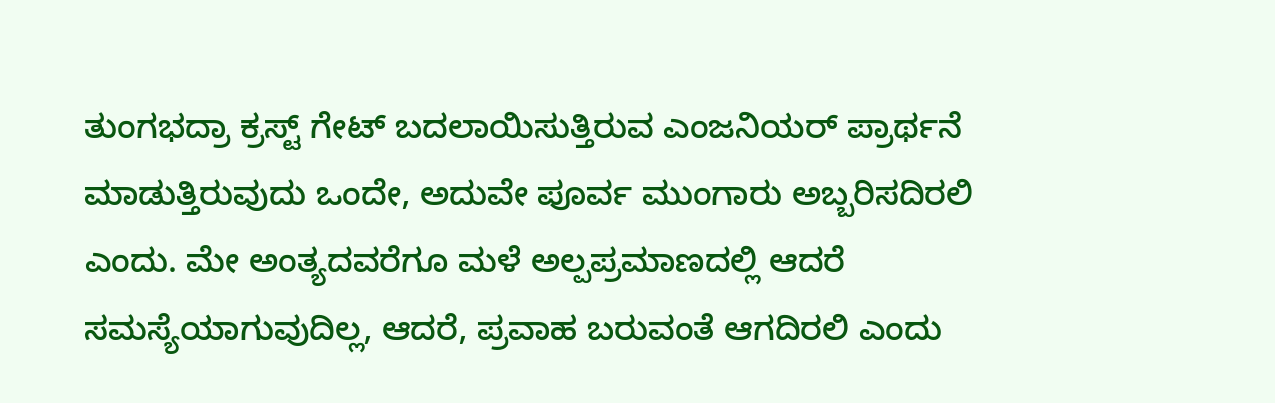ತುಂಗಭದ್ರಾ ಕ್ರಸ್ಟ್ ಗೇಟ್ ಬದಲಾಯಿಸುತ್ತಿರುವ ಎಂಜನಿಯರ್ ಪ್ರಾರ್ಥನೆ ಮಾಡುತ್ತಿರುವುದು ಒಂದೇ, ಅದುವೇ ಪೂರ್ವ ಮುಂಗಾರು ಅಬ್ಬರಿಸದಿರಲಿ ಎಂದು. ಮೇ ಅಂತ್ಯದವರೆಗೂ ಮಳೆ ಅಲ್ಪಪ್ರಮಾಣದಲ್ಲಿ ಆದರೆ ಸಮಸ್ಯೆಯಾಗುವುದಿಲ್ಲ, ಆದರೆ, ಪ್ರವಾಹ ಬರುವಂತೆ ಆಗದಿರಲಿ ಎಂದು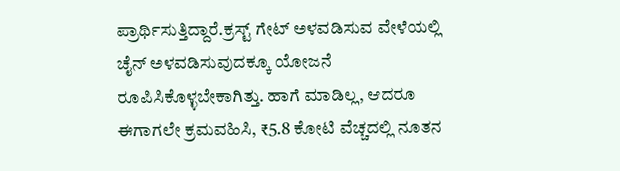ಪ್ರಾರ್ಥಿಸುತ್ತಿದ್ದಾರೆ.ಕ್ರಸ್ಟ್ ಗೇಟ್ ಅಳವಡಿಸುವ ವೇಳೆಯಲ್ಲಿ ಚೈನ್ ಅಳವಡಿಸುವುದಕ್ಕೂ ಯೋಜನೆ ರೂಪಿಸಿಕೊಳ್ಳಬೇಕಾಗಿತ್ತು. ಹಾಗೆ ಮಾಡಿಲ್ಲ, ಆದರೂ ಈಗಾಗಲೇ ಕ್ರಮವಹಿಸಿ, ₹5.8 ಕೋಟಿ ವೆಚ್ಚದಲ್ಲಿ ನೂತನ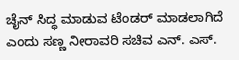ಚೈನ್ ಸಿದ್ಧ ಮಾಡುವ ಟೆಂಡರ್ ಮಾಡಲಾಗಿದೆ ಎಂದು ಸಣ್ಣ ನೀರಾವರಿ ಸಚಿವ ಎನ್. ಎಸ್.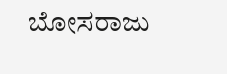ಬೋಸರಾಜು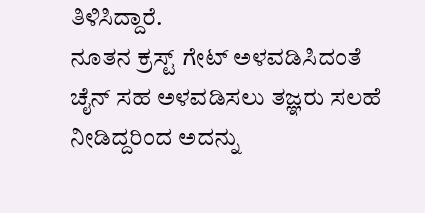ತಿಳಿಸಿದ್ದಾರೆ.
ನೂತನ ಕ್ರಸ್ಟ್ ಗೇಟ್ ಅಳವಡಿಸಿದಂತೆ ಚೈನ್ ಸಹ ಅಳವಡಿಸಲು ತಜ್ಞರು ಸಲಹೆ ನೀಡಿದ್ದರಿಂದ ಅದನ್ನು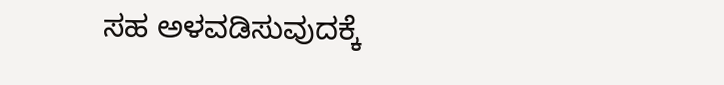ಸಹ ಅಳವಡಿಸುವುದಕ್ಕೆ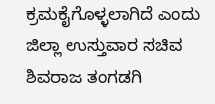ಕ್ರಮಕೈಗೊಳ್ಳಲಾಗಿದೆ ಎಂದು ಜಿಲ್ಲಾ ಉಸ್ತುವಾರ ಸಚಿವ ಶಿವರಾಜ ತಂಗಡಗಿ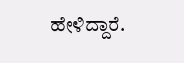ಹೇಳಿದ್ದಾರೆ.